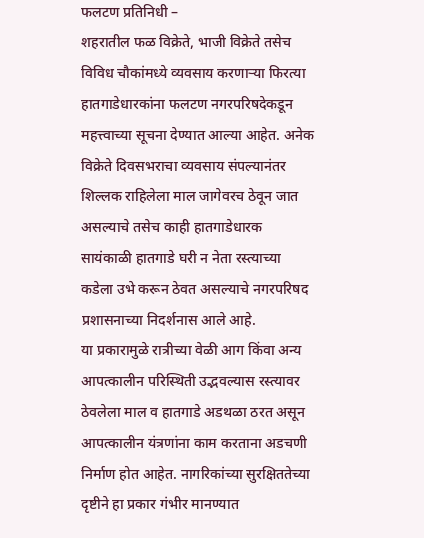फलटण प्रतिनिधी –
शहरातील फळ विक्रेते, भाजी विक्रेते तसेच विविध चौकांमध्ये व्यवसाय करणाऱ्या फिरत्या हातगाडेधारकांना फलटण नगरपरिषदेकडून महत्त्वाच्या सूचना देण्यात आल्या आहेत. अनेक विक्रेते दिवसभराचा व्यवसाय संपल्यानंतर शिल्लक राहिलेला माल जागेवरच ठेवून जात असल्याचे तसेच काही हातगाडेधारक सायंकाळी हातगाडे घरी न नेता रस्त्याच्या कडेला उभे करून ठेवत असल्याचे नगरपरिषद प्रशासनाच्या निदर्शनास आले आहे.
या प्रकारामुळे रात्रीच्या वेळी आग किंवा अन्य आपत्कालीन परिस्थिती उद्भवल्यास रस्त्यावर ठेवलेला माल व हातगाडे अडथळा ठरत असून आपत्कालीन यंत्रणांना काम करताना अडचणी निर्माण होत आहेत. नागरिकांच्या सुरक्षिततेच्या दृष्टीने हा प्रकार गंभीर मानण्यात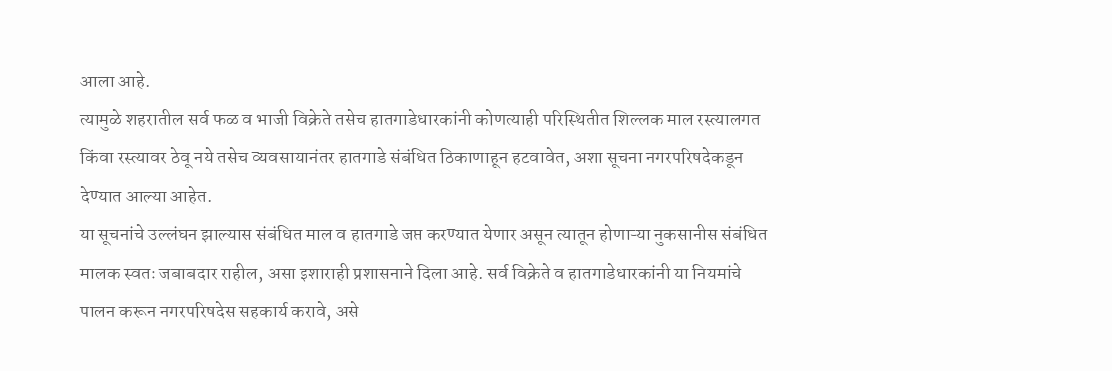आला आहे.
त्यामुळे शहरातील सर्व फळ व भाजी विक्रेते तसेच हातगाडेधारकांनी कोणत्याही परिस्थितीत शिल्लक माल रस्त्यालगत किंवा रस्त्यावर ठेवू नये तसेच व्यवसायानंतर हातगाडे संबंधित ठिकाणाहून हटवावेत, अशा सूचना नगरपरिषदेकडून देण्यात आल्या आहेत.
या सूचनांचे उल्लंघन झाल्यास संबंधित माल व हातगाडे जप्त करण्यात येणार असून त्यातून होणाऱ्या नुकसानीस संबंधित मालक स्वतः जबाबदार राहील, असा इशाराही प्रशासनाने दिला आहे. सर्व विक्रेते व हातगाडेधारकांनी या नियमांचे पालन करून नगरपरिषदेस सहकार्य करावे, असे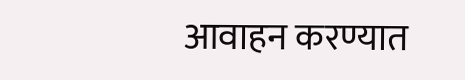आवाहन करण्यात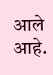आले आहे.